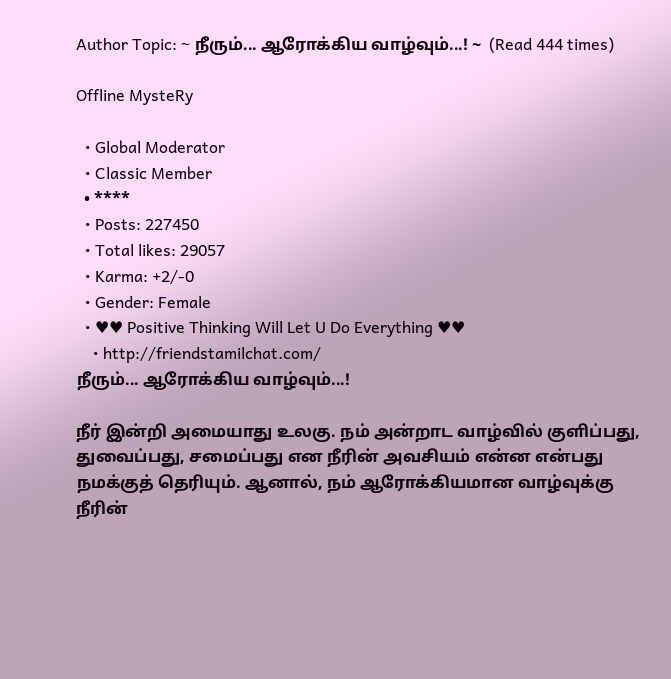Author Topic: ~ நீரும்... ஆரோக்கிய வாழ்வும்...! ~  (Read 444 times)

Offline MysteRy

  • Global Moderator
  • Classic Member
  • ****
  • Posts: 227450
  • Total likes: 29057
  • Karma: +2/-0
  • Gender: Female
  • ♥♥ Positive Thinking Will Let U Do Everything ♥♥
    • http://friendstamilchat.com/
நீரும்... ஆரோக்கிய வாழ்வும்...!

நீர் இன்றி அமையாது உலகு. நம் அன்றாட வாழ்வில் குளிப்பது, துவைப்பது, சமைப்பது என நீரின் அவசியம் என்ன என்பது நமக்குத் தெரியும். ஆனால், நம் ஆரோக்கியமான வாழ்வுக்கு நீரின்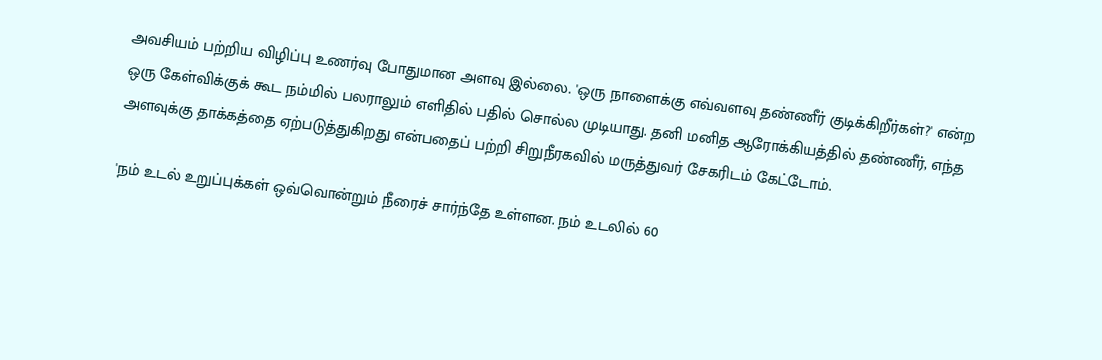அவசியம் பற்றிய விழிப்பு உணர்வு போதுமான அளவு இல்லை. 'ஒரு நாளைக்கு எவ்வளவு தண்ணீர் குடிக்கிறீர்கள்?' என்ற ஒரு கேள்விக்குக் கூட நம்மில் பலராலும் எளிதில் பதில் சொல்ல முடியாது. தனி மனித ஆரோக்கியத்தில் தண்ணீர், எந்த அளவுக்கு தாக்கத்தை ஏற்படுத்துகிறது என்பதைப் பற்றி சிறுநீரகவில் மருத்துவர் சேகரிடம் கேட்டோம்.

'நம் உடல் உறுப்புக்கள் ஒவ்வொன்றும் நீரைச் சார்ந்தே உள்ளன. நம் உடலில் 60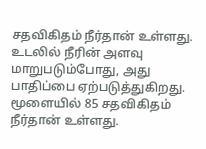சதவிகிதம் நீர்தான் உள்ளது. உடலில் நீரின் அளவு மாறுபடும்போது, அது பாதிப்பை ஏற்படுத்துகிறது. மூளையில் 85 சதவிகிதம் நீர்தான் உள்ளது.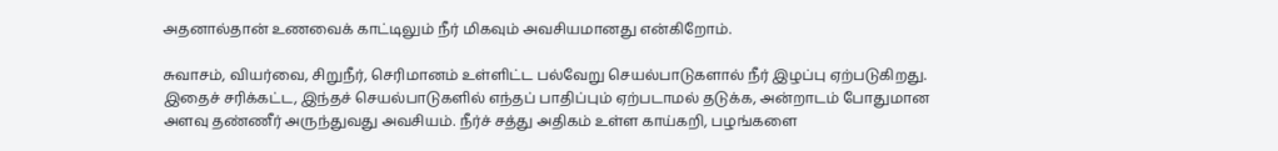அதனால்தான் உணவைக் காட்டிலும் நீர் மிகவும் அவசியமானது என்கிறோம்.

சுவாசம், வியர்வை, சிறுநீர், செரிமானம் உள்ளிட்ட பல்வேறு செயல்பாடுகளால் நீர் இழப்பு ஏற்படுகிறது. இதைச் சரிக்கட்ட, இந்தச் செயல்பாடுகளில் எந்தப் பாதிப்பும் ஏற்படாமல் தடுக்க, அன்றாடம் போதுமான அளவு தண்ணீர் அருந்துவது அவசியம். நீர்ச் சத்து அதிகம் உள்ள காய்கறி, பழங்களை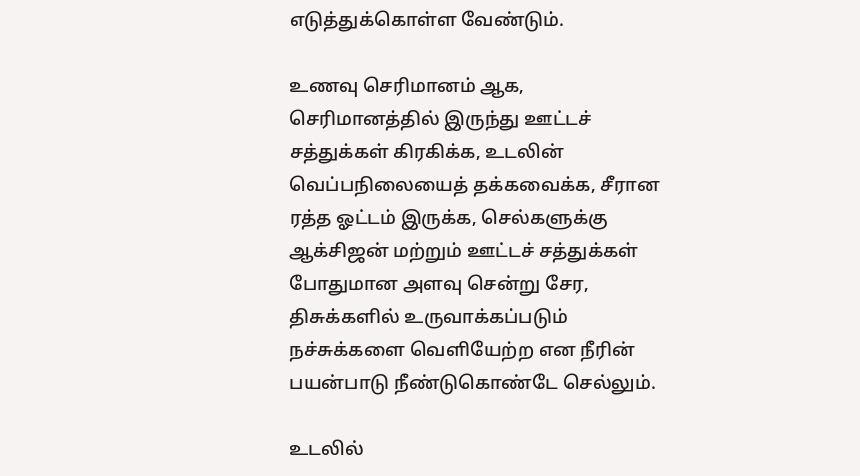எடுத்துக்கொள்ள வேண்டும்.

உணவு செரிமானம் ஆக, செரிமானத்தில் இருந்து ஊட்டச் சத்துக்கள் கிரகிக்க, உடலின் வெப்பநிலையைத் தக்கவைக்க, சீரான ரத்த ஓட்டம் இருக்க, செல்களுக்கு ஆக்சிஜன் மற்றும் ஊட்டச் சத்துக்கள் போதுமான அளவு சென்று சேர, திசுக்களில் உருவாக்கப்படும் நச்சுக்களை வெளியேற்ற என நீரின் பயன்பாடு நீண்டுகொண்டே செல்லும்.

உடலில்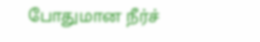போதுமான நீர்ச்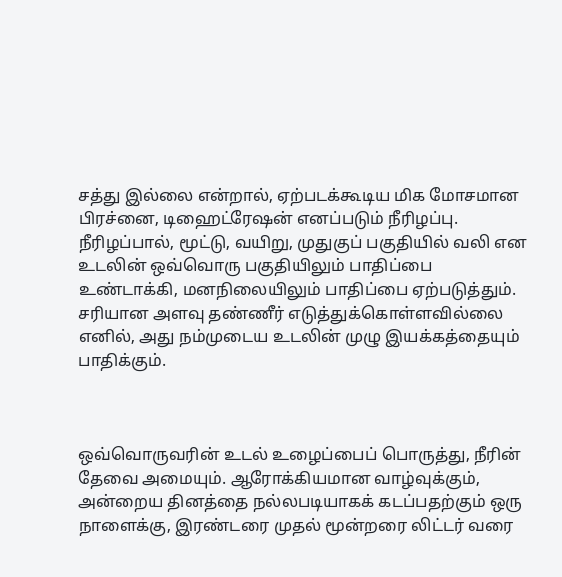சத்து இல்லை என்றால், ஏற்படக்கூடிய மிக மோசமான பிரச்னை, டிஹைட்ரேஷன் எனப்படும் நீரிழப்பு. நீரிழப்பால், மூட்டு, வயிறு, முதுகுப் பகுதியில் வலி என உடலின் ஒவ்வொரு பகுதியிலும் பாதிப்பை உண்டாக்கி, மனநிலையிலும் பாதிப்பை ஏற்படுத்தும். சரியான அளவு தண்ணீர் எடுத்துக்கொள்ளவில்லை எனில், அது நம்முடைய உடலின் முழு இயக்கத்தையும் பாதிக்கும்.



ஒவ்வொருவரின் உடல் உழைப்பைப் பொருத்து, நீரின் தேவை அமையும். ஆரோக்கியமான வாழ்வுக்கும், அன்றைய தினத்தை நல்லபடியாகக் கடப்பதற்கும் ஒரு நாளைக்கு, இரண்டரை முதல் மூன்றரை லிட்டர் வரை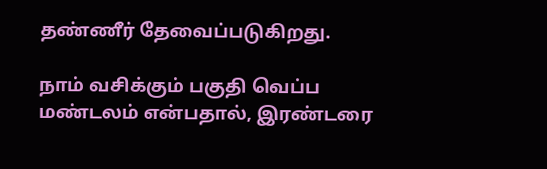தண்ணீர் தேவைப்படுகிறது.

நாம் வசிக்கும் பகுதி வெப்ப மண்டலம் என்பதால், இரண்டரை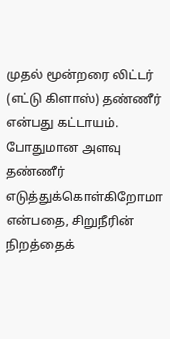முதல் மூன்றரை லிட்டர் (எட்டு கிளாஸ்) தண்ணீர் என்பது கட்டாயம். போதுமான அளவு தண்ணீர் எடுத்துக்கொள்கிறோமா என்பதை, சிறுநீரின் நிறத்தைக்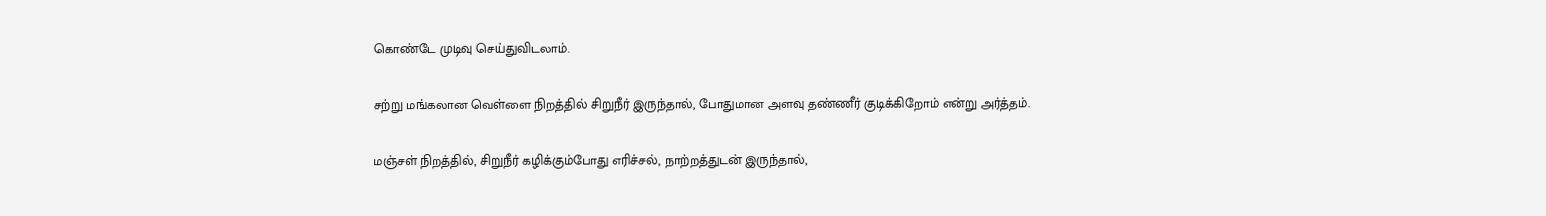கொண்டே முடிவு செய்துவிடலாம்.

சற்று மங்கலான வெள்ளை நிறத்தில் சிறுநீர் இருந்தால், போதுமான அளவு தண்ணீர் குடிக்கிறோம் என்று அர்த்தம்.

மஞ்சள் நிறத்தில், சிறுநீர் கழிக்கும்போது எரிச்சல், நாற்றத்துடன் இருந்தால்,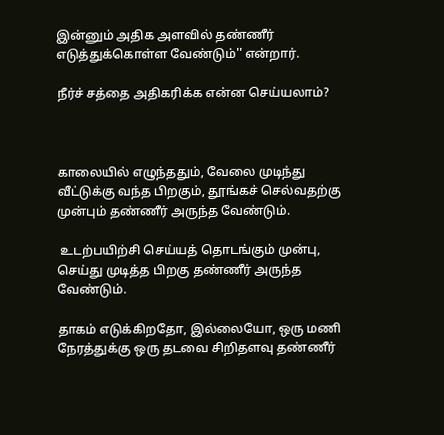இன்னும் அதிக அளவில் தண்ணீர் எடுத்துக்கொள்ள வேண்டும்'' என்றார்.

நீர்ச் சத்தை அதிகரிக்க என்ன செய்யலாம்?



காலையில் எழுந்ததும், வேலை முடிந்து வீட்டுக்கு வந்த பிறகும், தூங்கச் செல்வதற்கு முன்பும் தண்ணீர் அருந்த வேண்டும்.

 உடற்பயிற்சி செய்யத் தொடங்கும் முன்பு, செய்து முடித்த பிறகு தண்ணீர் அருந்த வேண்டும்.

தாகம் எடுக்கிறதோ, இல்லையோ, ஒரு மணி நேரத்துக்கு ஒரு தடவை சிறிதளவு தண்ணீர்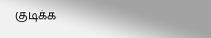குடிக்க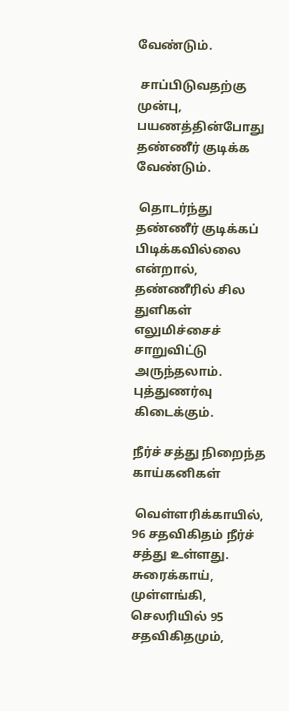வேண்டும்.

 சாப்பிடுவதற்கு முன்பு, பயணத்தின்போது தண்ணீர் குடிக்க வேண்டும்.

 தொடர்ந்து தண்ணீர் குடிக்கப் பிடிக்கவில்லை என்றால், தண்ணீரில் சில துளிகள் எலுமிச்சைச் சாறுவிட்டு அருந்தலாம். புத்துணர்வு கிடைக்கும்.

நீர்ச் சத்து நிறைந்த காய்கனிகள்

 வெள்ளரிக்காயில், 96 சதவிகிதம் நீர்ச் சத்து உள்ளது. சுரைக்காய், முள்ளங்கி, செலரியில் 95 சதவிகிதமும்,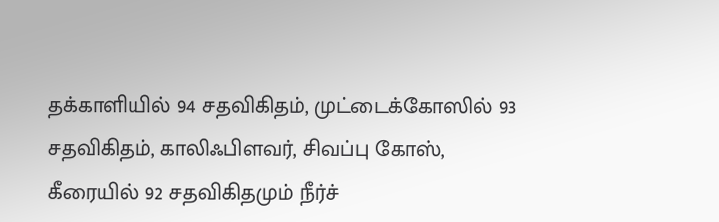தக்காளியில் 94 சதவிகிதம், முட்டைக்கோஸில் 93 சதவிகிதம், காலிஃபிளவர், சிவப்பு கோஸ், கீரையில் 92 சதவிகிதமும் நீர்ச்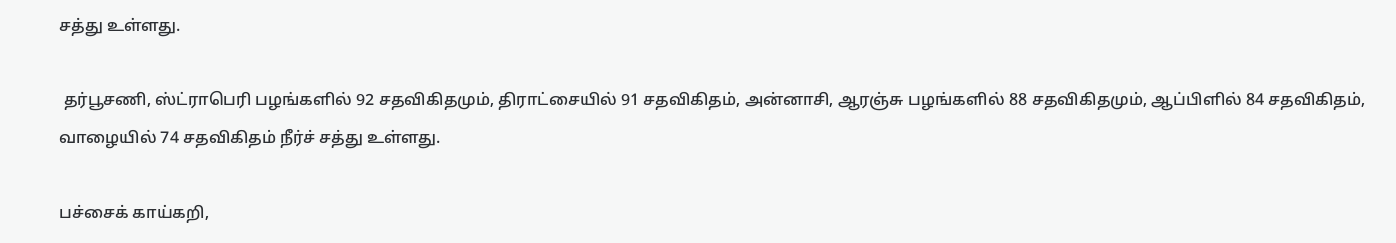சத்து உள்ளது.

 தர்பூசணி, ஸ்ட்ராபெரி பழங்களில் 92 சதவிகிதமும், திராட்சையில் 91 சதவிகிதம், அன்னாசி, ஆரஞ்சு பழங்களில் 88 சதவிகிதமும், ஆப்பிளில் 84 சதவிகிதம், வாழையில் 74 சதவிகிதம் நீர்ச் சத்து உள்ளது.

பச்சைக் காய்கறி,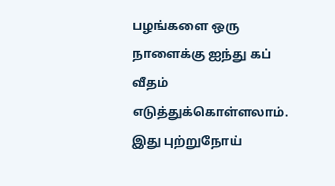பழங்களை ஒரு நாளைக்கு ஐந்து கப் வீதம் எடுத்துக்கொள்ளலாம். இது புற்றுநோய்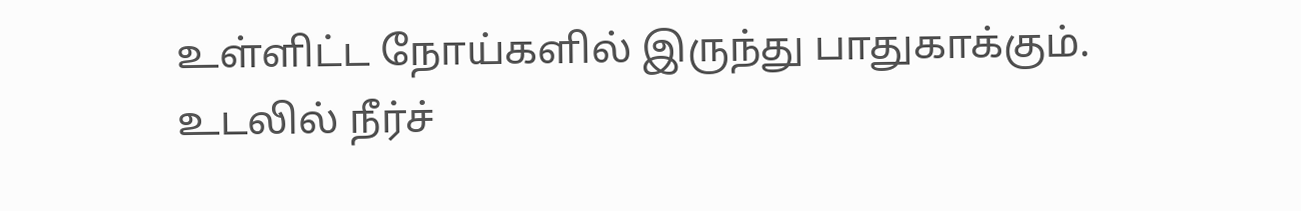உள்ளிட்ட நோய்களில் இருந்து பாதுகாக்கும். உடலில் நீர்ச்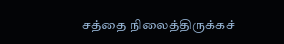சத்தை நிலைத்திருக்கச்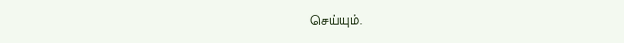செய்யும்.